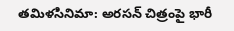తమిళసినిమా: అరసన్ చిత్రంపై భారీ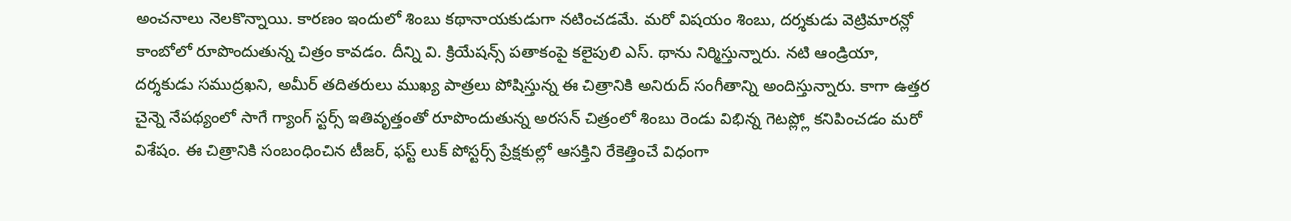అంచనాలు నెలకొన్నాయి. కారణం ఇందులో శింబు కథానాయకుడుగా నటించడమే. మరో విషయం శింబు, దర్శకుడు వెట్రిమారన్లో కాంబోలో రూపొందుతున్న చిత్రం కావడం. దీన్ని వి. క్రియేషన్స్ పతాకంపై కలైపులి ఎస్. థాను నిర్మిస్తున్నారు. నటి ఆండ్రియా, దర్శకుడు సముద్రఖని, అమీర్ తదితరులు ముఖ్య పాత్రలు పోషిస్తున్న ఈ చిత్రానికి అనిరుద్ సంగీతాన్ని అందిస్తున్నారు. కాగా ఉత్తర చైన్నె నేపథ్యంలో సాగే గ్యాంగ్ స్టర్స్ ఇతివృత్తంతో రూపొందుతున్న అరసన్ చిత్రంలో శింబు రెండు విభిన్న గెటప్ల్లో కనిపించడం మరో విశేషం. ఈ చిత్రానికి సంబంధించిన టీజర్, ఫస్ట్ లుక్ పోస్టర్స్ ప్రేక్షకుల్లో ఆసక్తిని రేకెత్తించే విధంగా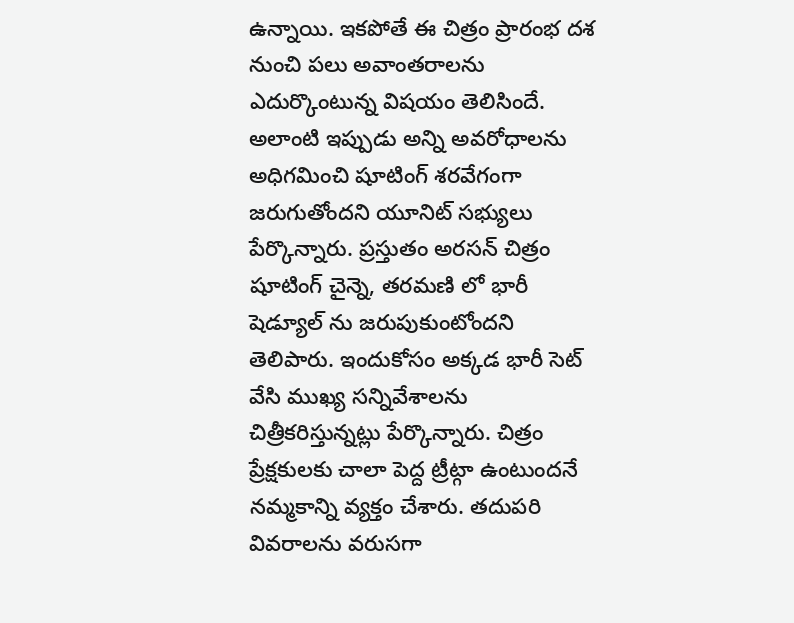ఉన్నాయి. ఇకపోతే ఈ చిత్రం ప్రారంభ దశ నుంచి పలు అవాంతరాలను ఎదుర్కొంటున్న విషయం తెలిసిందే. అలాంటి ఇప్పుడు అన్ని అవరోధాలను అధిగమించి షూటింగ్ శరవేగంగా జరుగుతోందని యూనిట్ సభ్యులు పేర్కొన్నారు. ప్రస్తుతం అరసన్ చిత్రం షూటింగ్ చైన్నె, తరమణి లో భారీ షెడ్యూల్ ను జరుపుకుంటోందని తెలిపారు. ఇందుకోసం అక్కడ భారీ సెట్ వేసి ముఖ్య సన్నివేశాలను చిత్రీకరిస్తున్నట్లు పేర్కొన్నారు. చిత్రం ప్రేక్షకులకు చాలా పెద్ద ట్రీట్గా ఉంటుందనే నమ్మకాన్ని వ్యక్తం చేశారు. తదుపరి వివరాలను వరుసగా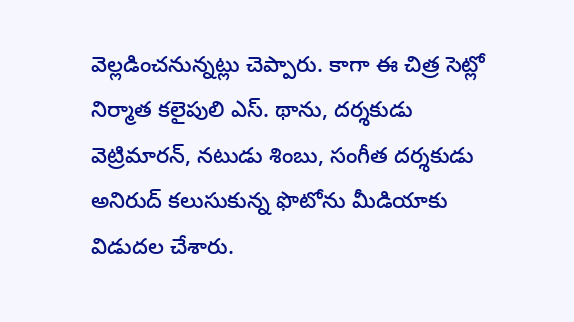వెల్లడించనున్నట్లు చెప్పారు. కాగా ఈ చిత్ర సెట్లో నిర్మాత కలైపులి ఎస్. థాను, దర్శకుడు వెట్రిమారన్, నటుడు శింబు, సంగీత దర్శకుడు అనిరుద్ కలుసుకున్న ఫొటోను మీడియాకు విడుదల చేశారు.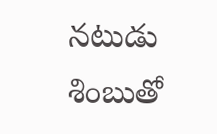నటుడు
శింబుతో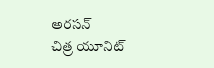అరసన్
చిత్ర యూనిట్